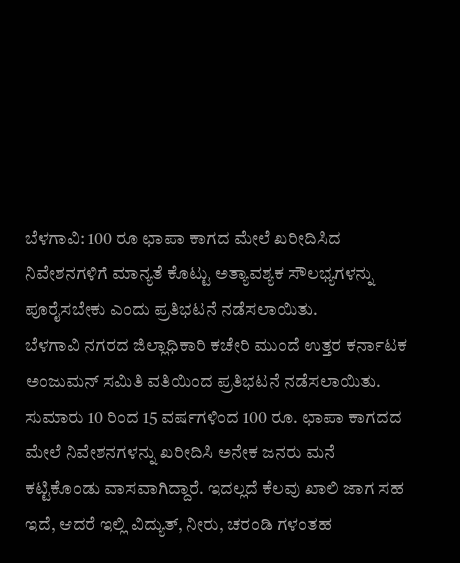ಬೆಳಗಾವಿ: 100 ರೂ ಛಾಪಾ ಕಾಗದ ಮೇಲೆ ಖರೀದಿಸಿದ ನಿವೇಶನಗಳಿಗೆ ಮಾನ್ಯತೆ ಕೊಟ್ಟು ಅತ್ಯಾವಶ್ಯಕ ಸೌಲಭ್ಯಗಳನ್ನು ಪೂರೈಸಬೇಕು ಎಂದು ಪ್ರತಿಭಟನೆ ನಡೆಸಲಾಯಿತು.
ಬೆಳಗಾವಿ ನಗರದ ಜಿಲ್ಲಾಧಿಕಾರಿ ಕಚೇರಿ ಮುಂದೆ ಉತ್ತರ ಕರ್ನಾಟಕ ಅಂಜುಮನ್ ಸಮಿತಿ ವತಿಯಿಂದ ಪ್ರತಿಭಟನೆ ನಡೆಸಲಾಯಿತು.
ಸುಮಾರು 10 ರಿಂದ 15 ವರ್ಷಗಳಿಂದ 100 ರೂ. ಛಾಪಾ ಕಾಗದದ ಮೇಲೆ ನಿವೇಶನಗಳನ್ನು ಖರೀದಿಸಿ ಅನೇಕ ಜನರು ಮನೆ ಕಟ್ಟಿಕೊಂಡು ವಾಸವಾಗಿದ್ದಾರೆ. ಇದಲ್ಲದೆ ಕೆಲವು ಖಾಲಿ ಜಾಗ ಸಹ ಇದೆ, ಆದರೆ ಇಲ್ಲಿ ವಿದ್ಯುತ್, ನೀರು, ಚರಂಡಿ ಗಳಂತಹ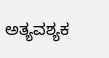ಅತ್ಯವಶ್ಯಕ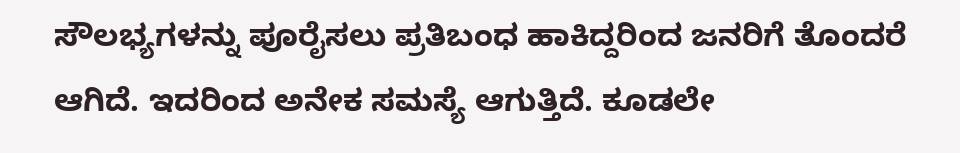ಸೌಲಭ್ಯಗಳನ್ನು ಪೂರೈಸಲು ಪ್ರತಿಬಂಧ ಹಾಕಿದ್ದರಿಂದ ಜನರಿಗೆ ತೊಂದರೆ ಆಗಿದೆ. ಇದರಿಂದ ಅನೇಕ ಸಮಸ್ಯೆ ಆಗುತ್ತಿದೆ. ಕೂಡಲೇ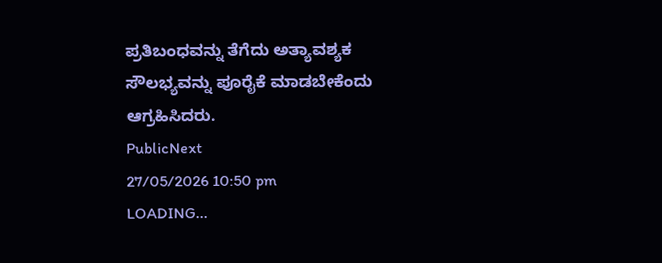ಪ್ರತಿಬಂಧವನ್ನು ತೆಗೆದು ಅತ್ಯಾವಶ್ಯಕ ಸೌಲಭ್ಯವನ್ನು ಪೂರೈಕೆ ಮಾಡಬೇಕೆಂದು ಆಗ್ರಹಿಸಿದರು.
PublicNext
27/05/2026 10:50 pm
LOADING...